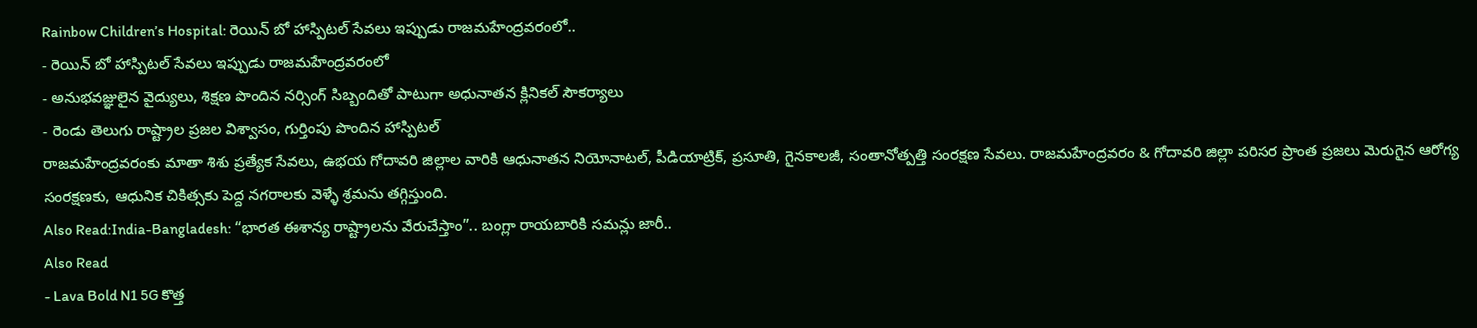Rainbow Children’s Hospital: రెయిన్ బో హాస్పిటల్ సేవలు ఇప్పుడు రాజమహేంద్రవరంలో..
- రెయిన్ బో హాస్పిటల్ సేవలు ఇప్పుడు రాజమహేంద్రవరంలో
- అనుభవజ్ఞులైన వైద్యులు, శిక్షణ పొందిన నర్సింగ్ సిబ్బందితో పాటుగా అధునాతన క్లినికల్ సౌకర్యాలు
- రెండు తెలుగు రాష్ట్రాల ప్రజల విశ్వాసం, గుర్తింపు పొందిన హాస్పిటల్
రాజమహేంద్రవరంకు మాతా శిశు ప్రత్యేక సేవలు, ఉభయ గోదావరి జిల్లాల వారికి ఆధునాతన నియోనాటల్, పీడియాట్రిక్, ప్రసూతి, గైనకాలజీ, సంతానోత్పత్తి సంరక్షణ సేవలు. రాజమహేంద్రవరం & గోదావరి జిల్లా పరిసర ప్రాంత ప్రజలు మెరుగైన ఆరోగ్య సంరక్షణకు, ఆధునిక చికిత్సకు పెద్ద నగరాలకు వెళ్ళే శ్రమను తగ్గిస్తుంది.
Also Read:India-Bangladesh: “భారత ఈశాన్య రాష్ట్రాలను వేరుచేస్తాం”.. బంగ్లా రాయబారికి సమన్లు జారీ..
Also Read
- Lava Bold N1 5G కొత్త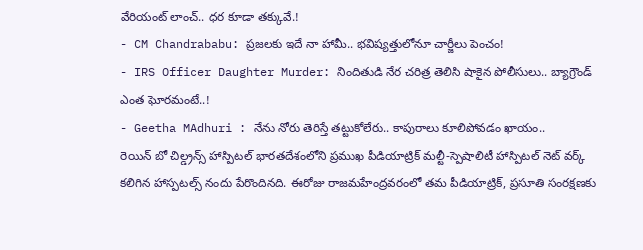వేరియంట్ లాంచ్.. ధర కూడా తక్కువే.!
- CM Chandrababu: ప్రజలకు ఇదే నా హామీ.. భవిష్యత్తులోనూ చార్జీలు పెంచం!
- IRS Officer Daughter Murder: నిందితుడి నేర చరిత్ర తెలిసి షాకైన పోలీసులు.. బ్యాగ్రౌండ్ ఎంత ఘోరమంటే..!
- Geetha MAdhuri : నేను నోరు తెరిస్తే తట్టుకోలేరు.. కాపురాలు కూలిపోవడం ఖాయం..
రెయిన్ బో చిల్డ్రన్స్ హాస్పిటల్ భారతదేశంలోని ప్రముఖ పీడియాట్రిక్ మల్టీ-స్పెషాలిటీ హాస్పిటల్ నెట్ వర్క్ కలిగిన హాస్పటల్స్ నందు పేరొందినది. ఈరోజు రాజమహేంద్రవరంలో తమ పీడియాట్రిక్, ప్రసూతి సంరక్షణకు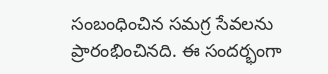సంబంధించిన సమగ్ర సేవలను ప్రారంభించినది. ఈ సందర్భంగా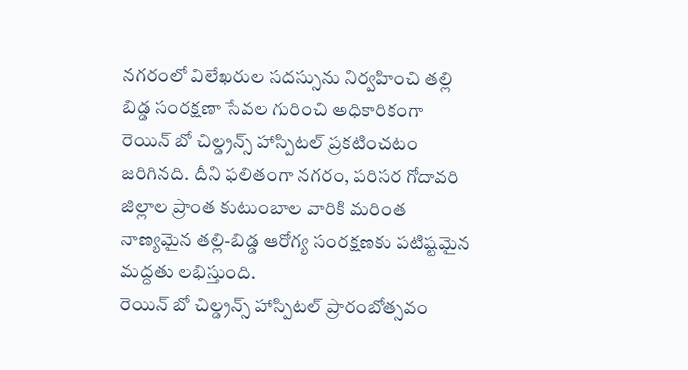నగరంలో విలేఖరుల సదస్సును నిర్వహించి తల్లి బిడ్డ సంరక్షణా సేవల గురించి అధికారికంగా రెయిన్ బో చిల్డ్రన్స్ హాస్పిటల్ ప్రకటించటం జరిగినది. దీని ఫలితంగా నగరం, పరిసర గోదావరి జిల్లాల ప్రాంత కుటుంబాల వారికి మరింత నాణ్యమైన తల్లి-బిడ్డ ఆరోగ్య సంరక్షణకు పటిష్టమైన మద్దతు లభిస్తుంది.
రెయిన్ బో చిల్డ్రన్స్ హాస్పిటల్ ప్రారంబోత్సవం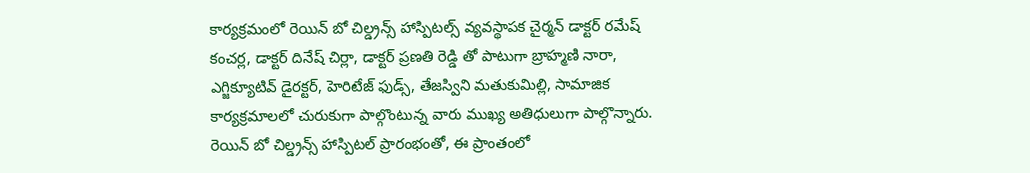కార్యక్రమంలో రెయిన్ బో చిల్డ్రన్స్ హాస్పిటల్స్ వ్యవస్థాపక చైర్మన్ డాక్టర్ రమేష్ కంచర్ల, డాక్టర్ దినేష్ చిర్లా, డాక్టర్ ప్రణతి రెడ్డి తో పాటుగా బ్రాహ్మణి నారా, ఎగ్జిక్యూటివ్ డైరక్టర్, హెరిటేజ్ ఫుడ్స్, తేజస్విని మతుకుమిల్లి, సామాజిక కార్యక్రమాలలో చురుకుగా పాల్గొంటున్న వారు ముఖ్య అతిధులుగా పాల్గొన్నారు. రెయిన్ బో చిల్డ్రన్స్ హాస్పిటల్ ప్రారంభంతో, ఈ ప్రాంతంలో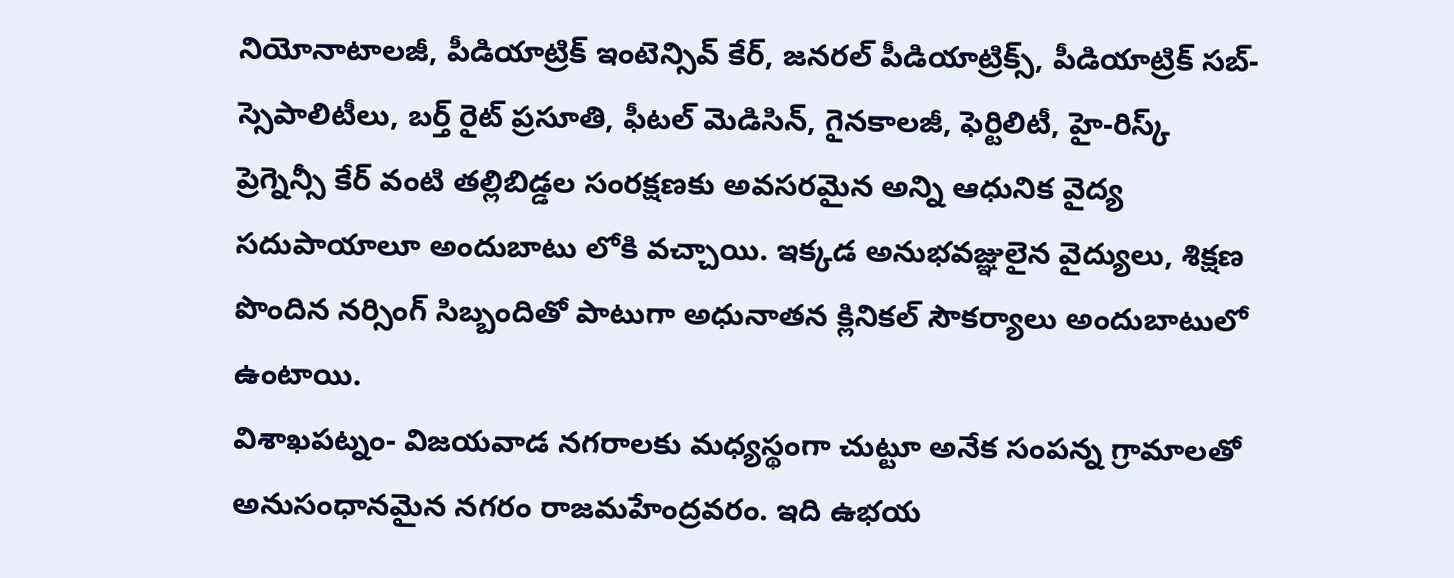నియోనాటాలజీ, పీడియాట్రిక్ ఇంటెన్సివ్ కేర్, జనరల్ పీడియాట్రిక్స్, పీడియాట్రిక్ సబ్-స్సెపాలిటీలు, బర్త్ రైట్ ప్రసూతి, ఫీటల్ మెడిసిన్, గైనకాలజీ, ఫెర్టిలిటీ, హై-రిస్క్ ప్రెగ్నెన్సీ కేర్ వంటి తల్లిబిడ్డల సంరక్షణకు అవసరమైన అన్ని ఆధునిక వైద్య సదుపాయాలూ అందుబాటు లోకి వచ్చాయి. ఇక్కడ అనుభవజ్ఞులైన వైద్యులు, శిక్షణ పొందిన నర్సింగ్ సిబ్బందితో పాటుగా అధునాతన క్లినికల్ సౌకర్యాలు అందుబాటులో ఉంటాయి.
విశాఖపట్నం- విజయవాడ నగరాలకు మధ్యస్థంగా చుట్టూ అనేక సంపన్న గ్రామాలతో అనుసంధానమైన నగరం రాజమహేంద్రవరం. ఇది ఉభయ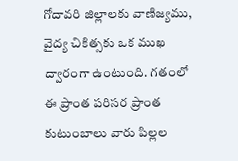గోదావరి జిల్లాలకు వాణిజ్యము, వైద్య చికిత్సకు ఒక ముఖ ద్వారంగా ఉంటుంది. గతంలో ఈ ప్రాంత పరిసర ప్రాంత కుటుంబాలు వారు పిల్లల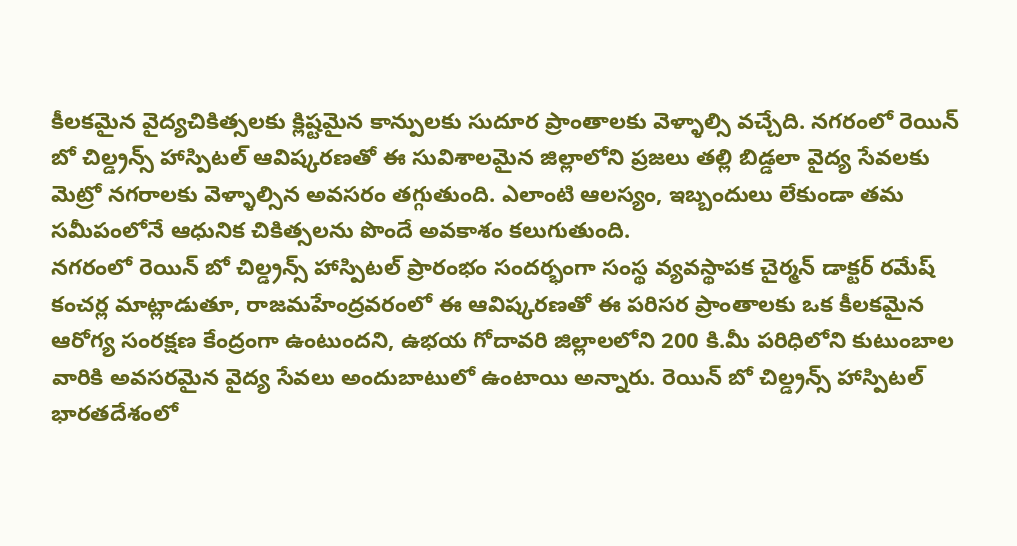కీలకమైన వైద్యచికిత్సలకు క్లిష్టమైన కాన్పులకు సుదూర ప్రాంతాలకు వెళ్ళాల్సి వచ్చేది. నగరంలో రెయిన్ బో చిల్డ్రన్స్ హాస్పిటల్ ఆవిష్కరణతో ఈ సువిశాలమైన జిల్లాలోని ప్రజలు తల్లి బిడ్డలా వైద్య సేవలకు మెట్రో నగరాలకు వెళ్ళాల్సిన అవసరం తగ్గుతుంది. ఎలాంటి ఆలస్యం, ఇబ్బందులు లేకుండా తమ సమీపంలోనే ఆధునిక చికిత్సలను పొందే అవకాశం కలుగుతుంది.
నగరంలో రెయిన్ బో చిల్డ్రన్స్ హాస్పిటల్ ప్రారంభం సందర్భంగా సంస్థ వ్యవస్థాపక చైర్మన్ డాక్టర్ రమేష్ కంచర్ల మాట్లాడుతూ, రాజమహేంద్రవరంలో ఈ ఆవిష్కరణతో ఈ పరిసర ప్రాంతాలకు ఒక కీలకమైన ఆరోగ్య సంరక్షణ కేంద్రంగా ఉంటుందని, ఉభయ గోదావరి జిల్లాలలోని 200 కి.మీ పరిధిలోని కుటుంబాల వారికి అవసరమైన వైద్య సేవలు అందుబాటులో ఉంటాయి అన్నారు. రెయిన్ బో చిల్డ్రన్స్ హాస్పిటల్ భారతదేశంలో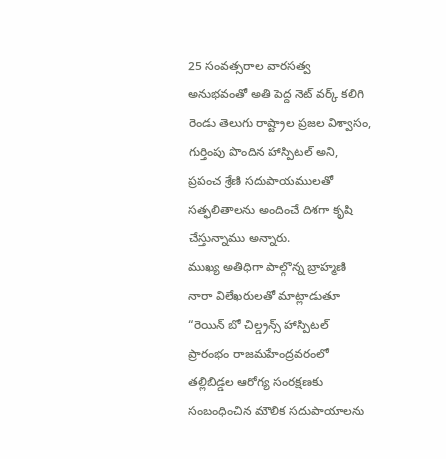25 సంవత్సరాల వారసత్వ అనుభవంతో అతి పెద్ద నెట్ వర్క్ కలిగి రెండు తెలుగు రాష్ట్రాల ప్రజల విశ్వాసం, గుర్తింపు పొందిన హాస్పిటల్ అని, ప్రపంచ శ్రేణి సదుపాయములతో సత్ఫలితాలను అందించే దిశగా కృషి చేస్తున్నాము అన్నారు.
ముఖ్య అతిధిగా పాల్గొన్న బ్రాహ్మణి నారా విలేఖరులతో మాట్లాడుతూ “రెయిన్ బో చిల్డ్రన్స్ హాస్పిటల్ ప్రారంభం రాజమహేంద్రవరంలో తల్లిబిడ్డల ఆరోగ్య సంరక్షణకు సంబంధించిన మౌలిక సదుపాయాలను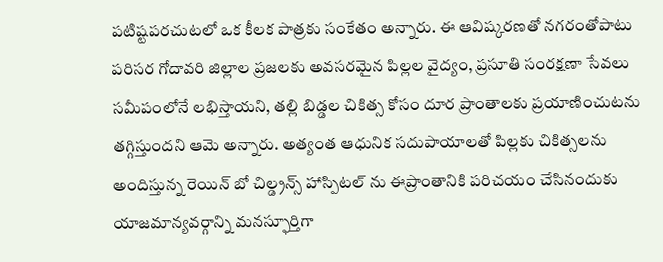పటిష్టపరచుటలో ఒక కీలక పాత్రకు సంకేతం అన్నారు. ఈ ఆవిష్కరణతో నగరంతోపాటు పరిసర గోదావరి జిల్లాల ప్రజలకు అవసరమైన పిల్లల వైద్యం, ప్రసూతి సంరక్షణా సేవలు సమీపంలోనే లభిస్తాయని, తల్లి బిడ్డల చికిత్స కోసం దూర ప్రాంతాలకు ప్రయాణించుటను తగ్గిస్తుందని ఆమె అన్నారు. అత్యంత ఆధునిక సదుపాయాలతో పిల్లకు చికిత్సలను అందిస్తున్న రెయిన్ బో చిల్డ్రన్స్ హాస్పిటల్ ను ఈప్రాంతానికి పరిచయం చేసినందుకు యాజమాన్యవర్గాన్ని మనస్ఫూర్తిగా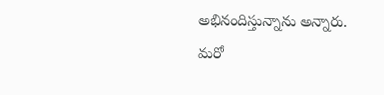అభినందిస్తున్నాను అన్నారు.
మరో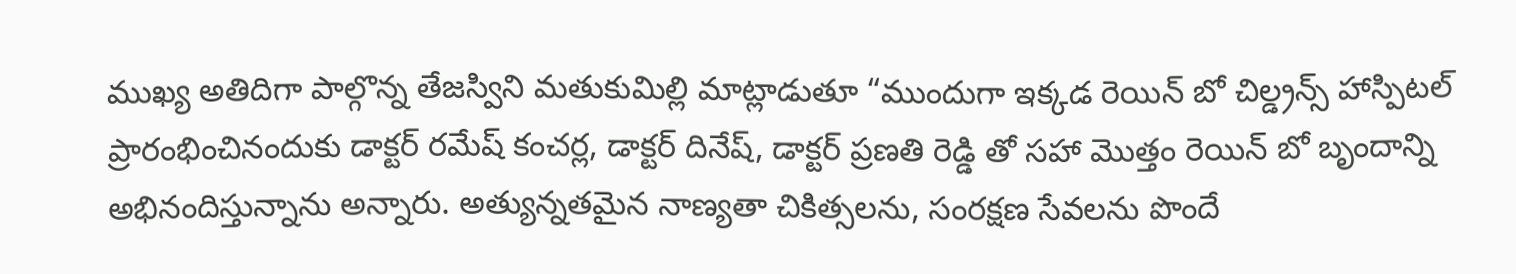ముఖ్య అతిదిగా పాల్గొన్న తేజస్విని మతుకుమిల్లి మాట్లాడుతూ “ముందుగా ఇక్కడ రెయిన్ బో చిల్డ్రన్స్ హాస్పిటల్ ప్రారంభించినందుకు డాక్టర్ రమేష్ కంచర్ల, డాక్టర్ దినేష్, డాక్టర్ ప్రణతి రెడ్డి తో సహా మొత్తం రెయిన్ బో బృందాన్ని అభినందిస్తున్నాను అన్నారు. అత్యున్నతమైన నాణ్యతా చికిత్సలను, సంరక్షణ సేవలను పొందే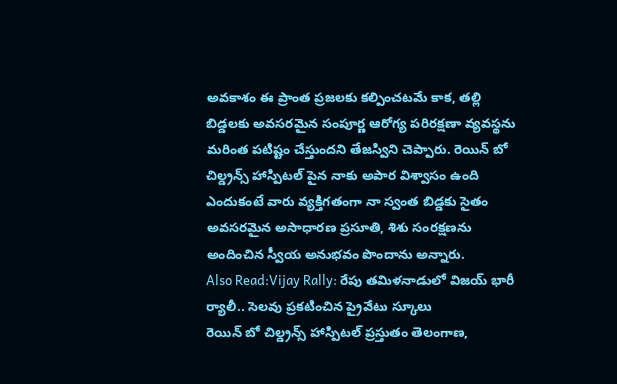అవకాశం ఈ ప్రాంత ప్రజలకు కల్పించటమే కాక, తల్లి బిడ్డలకు అవసరమైన సంపూర్ణ ఆరోగ్య పరిరక్షణా వ్యవస్థను మరింత పటిష్టం చేస్తుందని తేజస్విని చెప్పారు. రెయిన్ బో చిల్డ్రన్స్ హాస్పిటల్ పైన నాకు అపార విశ్వాసం ఉంది ఎందుకంటే వారు వ్యక్తిగతంగా నా స్వంత బిడ్డకు సైతం అవసరమైన అసాధారణ ప్రసూతి, శిశు సంరక్షణను అందించిన స్వీయ అనుభవం పొందాను అన్నారు.
Also Read:Vijay Rally: రేపు తమిళనాడులో విజయ్ భారీ ర్యాలీ.. సెలవు ప్రకటించిన ప్రైవేటు స్కూలు
రెయిన్ బో చిల్డ్రన్స్ హాస్పిటల్ ప్రస్తుతం తెలంగాణ,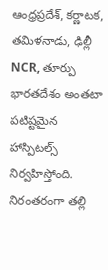ఆంధ్రప్రదేశ్, కర్ణాటక, తమిళనాడు, ఢిల్లీ NCR, తూర్పు భారతదేశం అంతటా పటిష్టమైన హాస్పిటల్స్ నిర్వహిస్తోంది. నిరంతరంగా తల్లి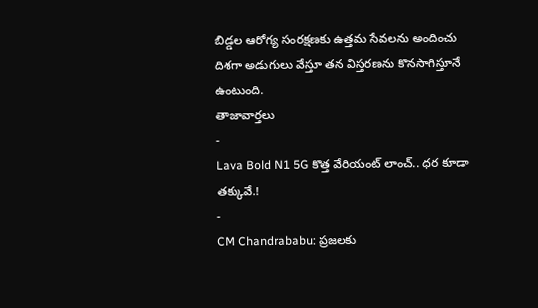బిడ్డల ఆరోగ్య సంరక్షణకు ఉత్తమ సేవలను అందించు దిశగా అడుగులు వేస్తూ తన విస్తరణను కొనసాగిస్తూనే ఉంటుంది.
తాజావార్తలు
-
Lava Bold N1 5G కొత్త వేరియంట్ లాంచ్.. ధర కూడా తక్కువే.!
-
CM Chandrababu: ప్రజలకు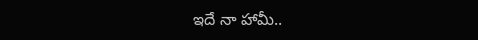ఇదే నా హామీ..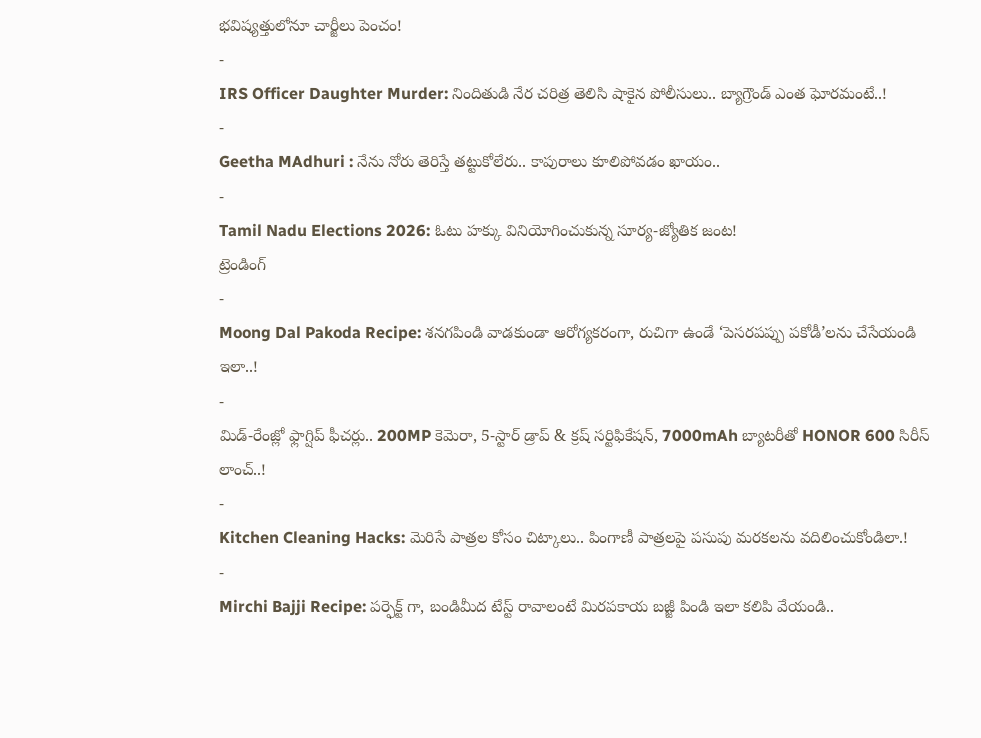భవిష్యత్తులోనూ చార్జీలు పెంచం!
-
IRS Officer Daughter Murder: నిందితుడి నేర చరిత్ర తెలిసి షాకైన పోలీసులు.. బ్యాగ్రౌండ్ ఎంత ఘోరమంటే..!
-
Geetha MAdhuri : నేను నోరు తెరిస్తే తట్టుకోలేరు.. కాపురాలు కూలిపోవడం ఖాయం..
-
Tamil Nadu Elections 2026: ఓటు హక్కు వినియోగించుకున్న సూర్య-జ్యోతిక జంట!
ట్రెండింగ్
-
Moong Dal Pakoda Recipe: శనగపిండి వాడకుండా ఆరోగ్యకరంగా, రుచిగా ఉండే ‘పెసరపప్పు పకోడీ’లను చేసేయండి ఇలా..!
-
మిడ్-రేంజ్లో ఫ్లాగ్షిప్ ఫీచర్లు.. 200MP కెమెరా, 5-స్టార్ డ్రాప్ & క్రష్ సర్టిఫికేషన్, 7000mAh బ్యాటరీతో HONOR 600 సిరీస్ లాంచ్..!
-
Kitchen Cleaning Hacks: మెరిసే పాత్రల కోసం చిట్కాలు.. పింగాణీ పాత్రలపై పసుపు మరకలను వదిలించుకోండిలా.!
-
Mirchi Bajji Recipe: పర్ఫెక్ట్ గా, బండిమీద టేస్ట్ రావాలంటే మిరపకాయ బజ్జీ పిండి ఇలా కలిపి వేయండి..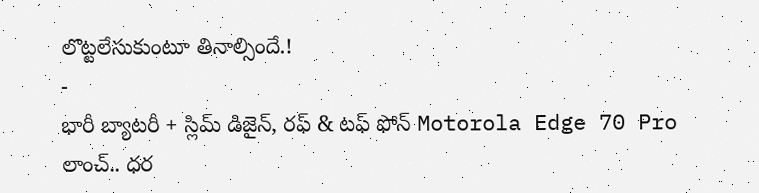లొట్టలేసుకుంటూ తినాల్సిందే.!
-
భారీ బ్యాటరీ + స్లిమ్ డిజైన్, రఫ్ & టఫ్ ఫోన్ Motorola Edge 70 Pro లాంచ్.. ధర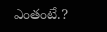ఎంతంటే.?